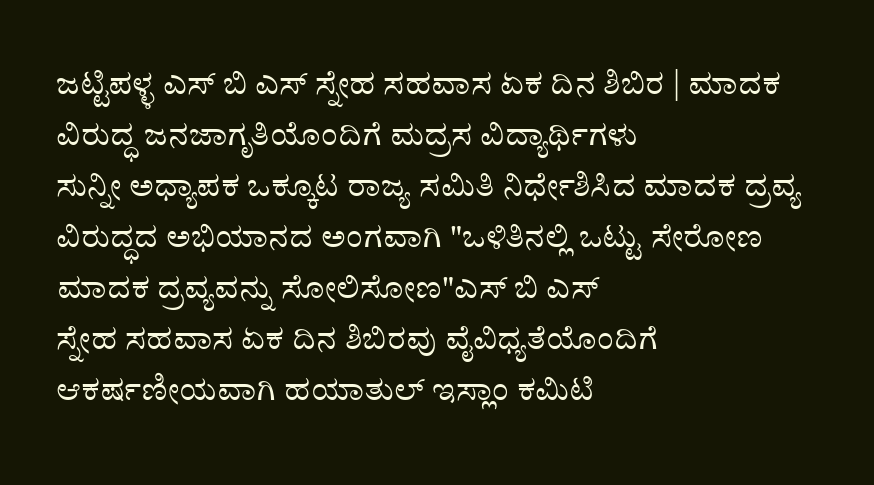ಜಟ್ಟಿಪಳ್ಳ ಎಸ್ ಬಿ ಎಸ್ ಸ್ನೇಹ ಸಹವಾಸ ಏಕ ದಿನ ಶಿಬಿರ | ಮಾದಕ ವಿರುದ್ಧ ಜನಜಾಗೃತಿಯೊಂದಿಗೆ ಮದ್ರಸ ವಿದ್ಯಾರ್ಥಿಗಳು
ಸುನ್ನೀ ಅಧ್ಯಾಪಕ ಒಕ್ಕೂಟ ರಾಜ್ಯ ಸಮಿತಿ ನಿರ್ಧೇಶಿಸಿದ ಮಾದಕ ದ್ರವ್ಯ ವಿರುದ್ಧದ ಅಭಿಯಾನದ ಅಂಗವಾಗಿ "ಒಳಿತಿನಲ್ಲಿ ಒಟ್ಟು ಸೇರೋಣ ಮಾದಕ ದ್ರವ್ಯವನ್ನು ಸೋಲಿಸೋಣ"ಎಸ್ ಬಿ ಎಸ್
ಸ್ನೇಹ ಸಹವಾಸ ಏಕ ದಿನ ಶಿಬಿರವು ವೈವಿಧ್ಯತೆಯೊಂದಿಗೆ ಆಕರ್ಷಣೀಯವಾಗಿ ಹಯಾತುಲ್ ಇಸ್ಲಾಂ ಕಮಿಟಿ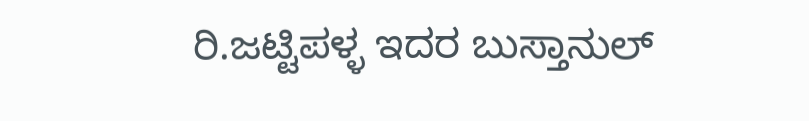ರಿ.ಜಟ್ಟಿಪಳ್ಳ ಇದರ ಬುಸ್ತಾನುಲ್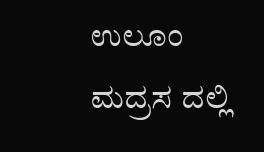ಉಲೂಂ ಮದ್ರಸ ದಲ್ಲಿ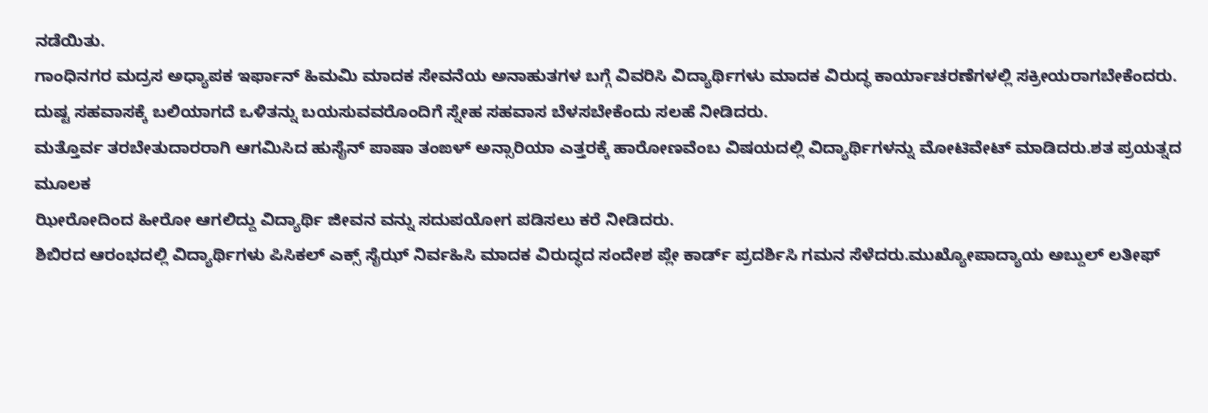ನಡೆಯಿತು.
ಗಾಂಧಿನಗರ ಮದ್ರಸ ಅಧ್ಯಾಪಕ ಇರ್ಫಾನ್ ಹಿಮಮಿ ಮಾದಕ ಸೇವನೆಯ ಅನಾಹುತಗಳ ಬಗ್ಗೆ ವಿವರಿಸಿ ವಿದ್ಯಾರ್ಥಿಗಳು ಮಾದಕ ವಿರುದ್ಧ ಕಾರ್ಯಾಚರಣೆಗಳಲ್ಲಿ ಸಕ್ರೀಯರಾಗಬೇಕೆಂದರು.
ದುಷ್ಟ ಸಹವಾಸಕ್ಕೆ ಬಲಿಯಾಗದೆ ಒಳಿತನ್ನು ಬಯಸುವವರೊಂದಿಗೆ ಸ್ನೇಹ ಸಹವಾಸ ಬೆಳಸಬೇಕೆಂದು ಸಲಹೆ ನೀಡಿದರು.
ಮತ್ತೊರ್ವ ತರಬೇತುದಾರರಾಗಿ ಆಗಮಿಸಿದ ಹುಸೈನ್ ಪಾಷಾ ತಂಙಳ್ ಅನ್ಸಾರಿಯಾ ಎತ್ತರಕ್ಕೆ ಹಾರೋಣವೆಂಬ ವಿಷಯದಲ್ಲಿ ವಿದ್ಯಾರ್ಥಿಗಳನ್ನು ಮೋಟಿವೇಟ್ ಮಾಡಿದರು.ಶತ ಪ್ರಯತ್ನದ ಮೂಲಕ
ಝೀರೋದಿಂದ ಹೀರೋ ಆಗಲಿದ್ದು ವಿದ್ಯಾರ್ಥಿ ಜೀವನ ವನ್ನು ಸದುಪಯೋಗ ಪಡಿಸಲು ಕರೆ ನೀಡಿದರು.
ಶಿಬಿರದ ಆರಂಭದಲ್ಲಿ ವಿದ್ಯಾರ್ಥಿಗಳು ಪಿಸಿಕಲ್ ಎಕ್ಸ್ ಸೈಝ್ ನಿರ್ವಹಿಸಿ ಮಾದಕ ವಿರುದ್ಧದ ಸಂದೇಶ ಪ್ಲೇ ಕಾರ್ಡ್ ಪ್ರದರ್ಶಿಸಿ ಗಮನ ಸೆಳೆದರು.ಮುಖ್ಯೋಪಾದ್ಯಾಯ ಅಬ್ದುಲ್ ಲತೀಫ್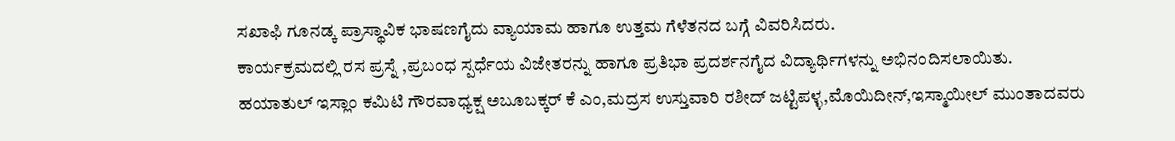ಸಖಾಫಿ ಗೂನಡ್ಕ ಪ್ರಾಸ್ಥಾವಿಕ ಭಾಷಣಗೈದು ವ್ಯಾಯಾಮ ಹಾಗೂ ಉತ್ತಮ ಗೆಳೆತನದ ಬಗ್ಗೆ ವಿವರಿಸಿದರು.
ಕಾರ್ಯಕ್ರಮದಲ್ಲಿ ರಸ ಪ್ರಸ್ನೆ ,ಪ್ರಬಂಧ ಸ್ಪರ್ಧೆಯ ವಿಜೇತರನ್ನು ಹಾಗೂ ಪ್ರತಿಭಾ ಪ್ರದರ್ಶನಗೈದ ವಿದ್ಯಾರ್ಥಿಗಳನ್ನು ಅಭಿನಂದಿಸಲಾಯಿತು.
ಹಯಾತುಲ್ ಇಸ್ಲಾಂ ಕಮಿಟಿ ಗೌರವಾಧ್ಯಕ್ಷ ಅಬೂಬಕ್ಕರ್ ಕೆ ಎಂ,ಮದ್ರಸ ಉಸ್ತುವಾರಿ ರಶೀದ್ ಜಟ್ಟಿಪಳ್ಳ,ಮೊಯಿದೀನ್,ಇಸ್ಮಾಯೀಲ್ ಮುಂತಾದವರು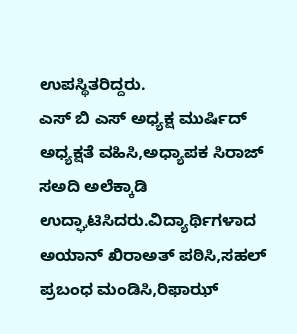ಉಪಸ್ಥಿತರಿದ್ದರು.
ಎಸ್ ಬಿ ಎಸ್ ಅಧ್ಯಕ್ಷ ಮುರ್ಷಿದ್ ಅಧ್ಯಕ್ಷತೆ ವಹಿಸಿ,ಅಧ್ಯಾಪಕ ಸಿರಾಜ್ ಸಅದಿ ಅಲೆಕ್ಕಾಡಿ ಉದ್ಘಾಟಿಸಿದರು.ವಿದ್ಯಾರ್ಥಿಗಳಾದ ಅಯಾನ್ ಖಿರಾಅತ್ ಪಠಿಸಿ,ಸಹಲ್ ಪ್ರಬಂಧ ಮಂಡಿಸಿ,ರಿಫಾಝ್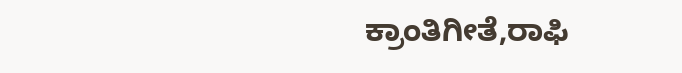ಕ್ರಾಂತಿಗೀತೆ,ರಾಫಿ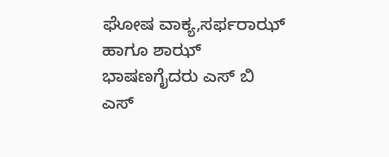ಘೋಷ ವಾಕ್ಯ,ಸರ್ಫರಾಝ್ ಹಾಗೂ ಶಾಝ್ ಭಾಷಣಗೈದರು ಎಸ್ ಬಿ ಎಸ್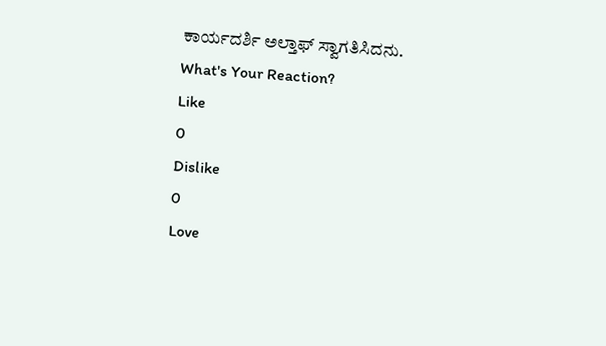ಕಾರ್ಯದರ್ಶಿ ಅಲ್ತಾಫ್ ಸ್ವಾಗತಿಸಿದನು.
What's Your Reaction?
Like
0
Dislike
0
Love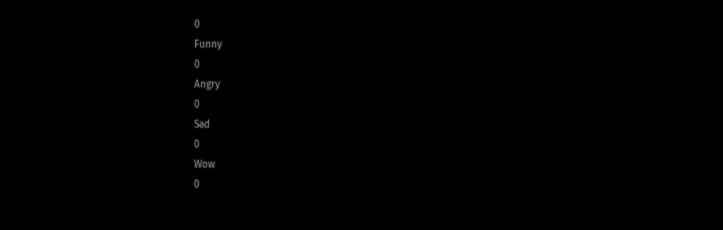0
Funny
0
Angry
0
Sad
0
Wow
0